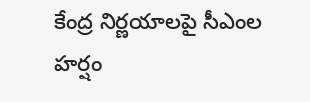కేంద్ర నిర్ణయాలపై సీఎంల హర్షం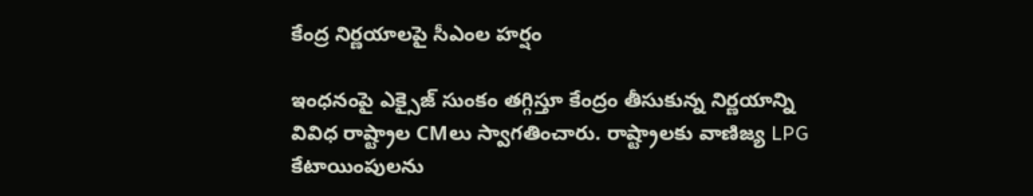కేంద్ర నిర్ణయాలపై సీఎంల హర్షం

ఇంధనంపై ఎక్సైజ్ సుంకం తగ్గిస్తూ కేంద్రం తీసుకున్న నిర్ణయాన్ని వివిధ రాష్ట్రాల CMలు స్వాగతించారు. రాష్ట్రాలకు వాణిజ్య LPG కేటాయింపులను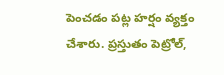పెంచడం పట్ల హర్షం వ్యక్తం చేశారు. ప్రస్తుతం పెట్రోల్,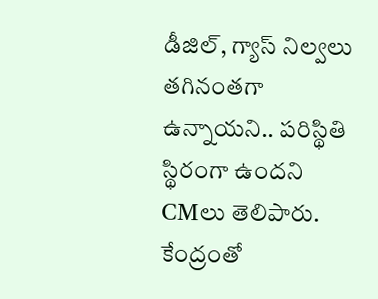డీజిల్, గ్యాస్ నిల్వలు తగినంతగా ఉన్నాయని.. పరిస్థితి స్థిరంగా ఉందని CMలు తెలిపారు. కేంద్రంతో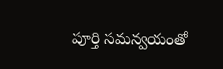పూర్తి సమన్వయంతో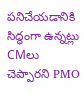పనిచేయడానికి సిద్ధంగా ఉన్నట్లు CMలు చెప్పారని PMO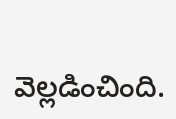వెల్లడించింది.